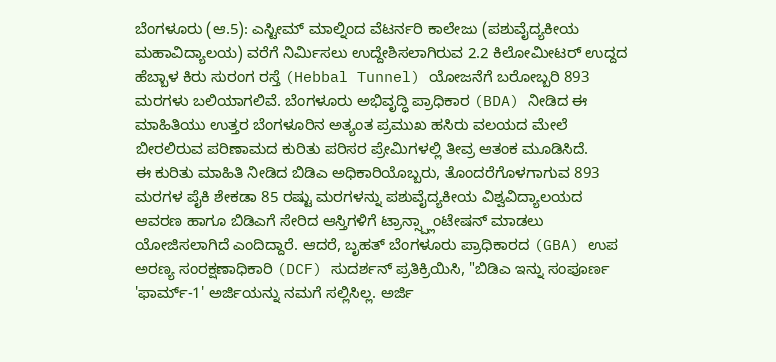ಬೆಂಗಳೂರು (ಆ.5): ಎಸ್ಟೀಮ್ ಮಾಲ್ನಿಂದ ವೆಟರ್ನರಿ ಕಾಲೇಜು (ಪಶುವೈದ್ಯಕೀಯ ಮಹಾವಿದ್ಯಾಲಯ) ವರೆಗೆ ನಿರ್ಮಿಸಲು ಉದ್ದೇಶಿಸಲಾಗಿರುವ 2.2 ಕಿಲೋಮೀಟರ್ ಉದ್ದದ ಹೆಬ್ಬಾಳ ಕಿರು ಸುರಂಗ ರಸ್ತೆ (Hebbal Tunnel) ಯೋಜನೆಗೆ ಬರೋಬ್ಬರಿ 893 ಮರಗಳು ಬಲಿಯಾಗಲಿವೆ. ಬೆಂಗಳೂರು ಅಭಿವೃದ್ಧಿ ಪ್ರಾಧಿಕಾರ (BDA) ನೀಡಿದ ಈ ಮಾಹಿತಿಯು ಉತ್ತರ ಬೆಂಗಳೂರಿನ ಅತ್ಯಂತ ಪ್ರಮುಖ ಹಸಿರು ವಲಯದ ಮೇಲೆ ಬೀರಲಿರುವ ಪರಿಣಾಮದ ಕುರಿತು ಪರಿಸರ ಪ್ರೇಮಿಗಳಲ್ಲಿ ತೀವ್ರ ಆತಂಕ ಮೂಡಿಸಿದೆ.
ಈ ಕುರಿತು ಮಾಹಿತಿ ನೀಡಿದ ಬಿಡಿಎ ಅಧಿಕಾರಿಯೊಬ್ಬರು, ತೊಂದರೆಗೊಳಗಾಗುವ 893 ಮರಗಳ ಪೈಕಿ ಶೇಕಡಾ 85 ರಷ್ಟು ಮರಗಳನ್ನು ಪಶುವೈದ್ಯಕೀಯ ವಿಶ್ವವಿದ್ಯಾಲಯದ ಆವರಣ ಹಾಗೂ ಬಿಡಿಎಗೆ ಸೇರಿದ ಆಸ್ತಿಗಳಿಗೆ ಟ್ರಾನ್ಸ್ಪ್ಲಾಂಟೇಷನ್ ಮಾಡಲು ಯೋಜಿಸಲಾಗಿದೆ ಎಂದಿದ್ದಾರೆ. ಆದರೆ, ಬೃಹತ್ ಬೆಂಗಳೂರು ಪ್ರಾಧಿಕಾರದ (GBA) ಉಪ ಅರಣ್ಯ ಸಂರಕ್ಷಣಾಧಿಕಾರಿ (DCF) ಸುದರ್ಶನ್ ಪ್ರತಿಕ್ರಿಯಿಸಿ, "ಬಿಡಿಎ ಇನ್ನು ಸಂಪೂರ್ಣ 'ಫಾರ್ಮ್-1' ಅರ್ಜಿಯನ್ನು ನಮಗೆ ಸಲ್ಲಿಸಿಲ್ಲ. ಅರ್ಜಿ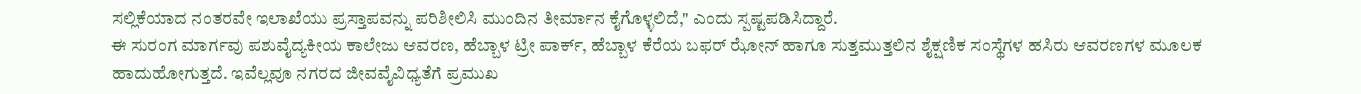ಸಲ್ಲಿಕೆಯಾದ ನಂತರವೇ ಇಲಾಖೆಯು ಪ್ರಸ್ತಾಪವನ್ನು ಪರಿಶೀಲಿಸಿ ಮುಂದಿನ ತೀರ್ಮಾನ ಕೈಗೊಳ್ಳಲಿದೆ," ಎಂದು ಸ್ಪಷ್ಟಪಡಿಸಿದ್ದಾರೆ.
ಈ ಸುರಂಗ ಮಾರ್ಗವು ಪಶುವೈದ್ಯಕೀಯ ಕಾಲೇಜು ಆವರಣ, ಹೆಬ್ಬಾಳ ಟ್ರೀ ಪಾರ್ಕ್, ಹೆಬ್ಬಾಳ ಕೆರೆಯ ಬಫರ್ ಝೋನ್ ಹಾಗೂ ಸುತ್ತಮುತ್ತಲಿನ ಶೈಕ್ಷಣಿಕ ಸಂಸ್ಥೆಗಳ ಹಸಿರು ಆವರಣಗಳ ಮೂಲಕ ಹಾದುಹೋಗುತ್ತದೆ. ಇವೆಲ್ಲವೂ ನಗರದ ಜೀವವೈವಿಧ್ಯತೆಗೆ ಪ್ರಮುಖ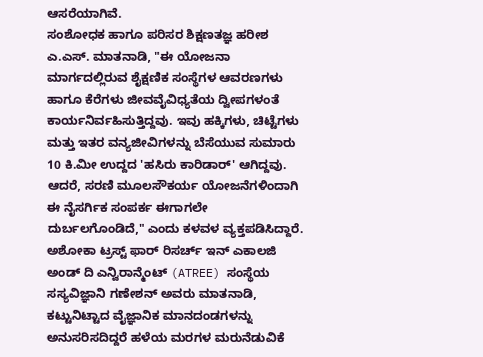ಆಸರೆಯಾಗಿವೆ.
ಸಂಶೋಧಕ ಹಾಗೂ ಪರಿಸರ ಶಿಕ್ಷಣತಜ್ಞ ಹರೀಶ ಎ.ಎಸ್. ಮಾತನಾಡಿ, "ಈ ಯೋಜನಾ ಮಾರ್ಗದಲ್ಲಿರುವ ಶೈಕ್ಷಣಿಕ ಸಂಸ್ಥೆಗಳ ಆವರಣಗಳು ಹಾಗೂ ಕೆರೆಗಳು ಜೀವವೈವಿಧ್ಯತೆಯ ದ್ವೀಪಗಳಂತೆ ಕಾರ್ಯನಿರ್ವಹಿಸುತ್ತಿದ್ದವು. ಇವು ಹಕ್ಕಿಗಳು, ಚಿಟ್ಟೆಗಳು ಮತ್ತು ಇತರ ವನ್ಯಜೀವಿಗಳನ್ನು ಬೆಸೆಯುವ ಸುಮಾರು 10 ಕಿ.ಮೀ ಉದ್ದದ 'ಹಸಿರು ಕಾರಿಡಾರ್' ಆಗಿದ್ದವು. ಆದರೆ, ಸರಣಿ ಮೂಲಸೌಕರ್ಯ ಯೋಜನೆಗಳಿಂದಾಗಿ ಈ ನೈಸರ್ಗಿಕ ಸಂಪರ್ಕ ಈಗಾಗಲೇ ದುರ್ಬಲಗೊಂಡಿದೆ," ಎಂದು ಕಳವಳ ವ್ಯಕ್ತಪಡಿಸಿದ್ದಾರೆ.
ಅಶೋಕಾ ಟ್ರಸ್ಟ್ ಫಾರ್ ರಿಸರ್ಚ್ ಇನ್ ಎಕಾಲಜಿ ಅಂಡ್ ದಿ ಎನ್ವಿರಾನ್ಮೆಂಟ್ (ATREE) ಸಂಸ್ಥೆಯ ಸಸ್ಯವಿಜ್ಞಾನಿ ಗಣೇಶನ್ ಅವರು ಮಾತನಾಡಿ, ಕಟ್ಟುನಿಟ್ಟಾದ ವೈಜ್ಞಾನಿಕ ಮಾನದಂಡಗಳನ್ನು ಅನುಸರಿಸದಿದ್ದರೆ ಹಳೆಯ ಮರಗಳ ಮರುನೆಡುವಿಕೆ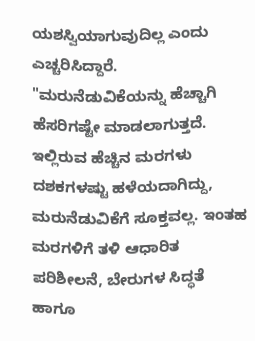ಯಶಸ್ವಿಯಾಗುವುದಿಲ್ಲ ಎಂದು ಎಚ್ಚರಿಸಿದ್ದಾರೆ.
"ಮರುನೆಡುವಿಕೆಯನ್ನು ಹೆಚ್ಚಾಗಿ ಹೆಸರಿಗಷ್ಟೇ ಮಾಡಲಾಗುತ್ತದೆ. ಇಲ್ಲಿರುವ ಹೆಚ್ಚಿನ ಮರಗಳು ದಶಕಗಳಷ್ಟು ಹಳೆಯದಾಗಿದ್ದು, ಮರುನೆಡುವಿಕೆಗೆ ಸೂಕ್ತವಲ್ಲ. ಇಂತಹ ಮರಗಳಿಗೆ ತಳಿ ಆಧಾರಿತ ಪರಿಶೀಲನೆ, ಬೇರುಗಳ ಸಿದ್ಧತೆ ಹಾಗೂ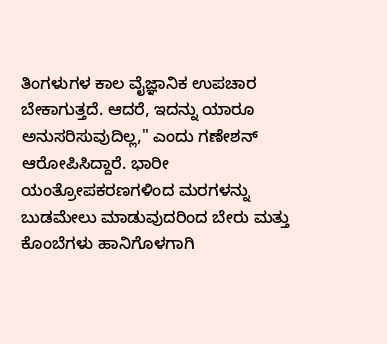ತಿಂಗಳುಗಳ ಕಾಲ ವೈಜ್ಞಾನಿಕ ಉಪಚಾರ ಬೇಕಾಗುತ್ತದೆ. ಆದರೆ, ಇದನ್ನು ಯಾರೂ ಅನುಸರಿಸುವುದಿಲ್ಲ," ಎಂದು ಗಣೇಶನ್ ಆರೋಪಿಸಿದ್ದಾರೆ. ಭಾರೀ ಯಂತ್ರೋಪಕರಣಗಳಿಂದ ಮರಗಳನ್ನು ಬುಡಮೇಲು ಮಾಡುವುದರಿಂದ ಬೇರು ಮತ್ತು ಕೊಂಬೆಗಳು ಹಾನಿಗೊಳಗಾಗಿ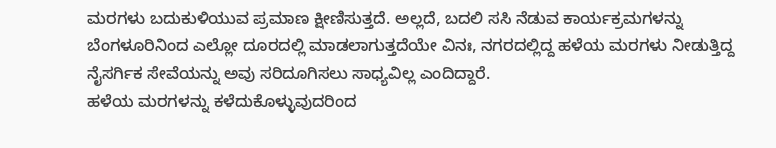ಮರಗಳು ಬದುಕುಳಿಯುವ ಪ್ರಮಾಣ ಕ್ಷೀಣಿಸುತ್ತದೆ. ಅಲ್ಲದೆ, ಬದಲಿ ಸಸಿ ನೆಡುವ ಕಾರ್ಯಕ್ರಮಗಳನ್ನು ಬೆಂಗಳೂರಿನಿಂದ ಎಲ್ಲೋ ದೂರದಲ್ಲಿ ಮಾಡಲಾಗುತ್ತದೆಯೇ ವಿನಃ, ನಗರದಲ್ಲಿದ್ದ ಹಳೆಯ ಮರಗಳು ನೀಡುತ್ತಿದ್ದ ನೈಸರ್ಗಿಕ ಸೇವೆಯನ್ನು ಅವು ಸರಿದೂಗಿಸಲು ಸಾಧ್ಯವಿಲ್ಲ ಎಂದಿದ್ದಾರೆ.
ಹಳೆಯ ಮರಗಳನ್ನು ಕಳೆದುಕೊಳ್ಳುವುದರಿಂದ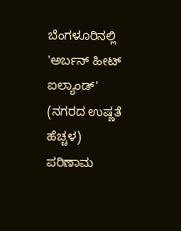ಬೆಂಗಳೂರಿನಲ್ಲಿ 'ಅರ್ಬನ್ ಹೀಟ್ ಐಲ್ಯಾಂಡ್' (ನಗರದ ಉಷ್ಣತೆ ಹೆಚ್ಚಳ) ಪರಿಣಾಮ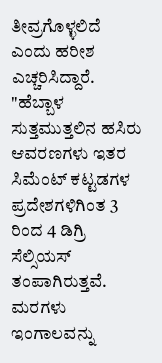ತೀವ್ರಗೊಳ್ಳಲಿದೆ ಎಂದು ಹರೀಶ ಎಚ್ಚರಿಸಿದ್ದಾರೆ. "ಹೆಬ್ಬಾಳ ಸುತ್ತಮುತ್ತಲಿನ ಹಸಿರು ಆವರಣಗಳು ಇತರ ಸಿಮೆಂಟ್ ಕಟ್ಟಡಗಳ ಪ್ರದೇಶಗಳಿಗಿಂತ 3 ರಿಂದ 4 ಡಿಗ್ರಿ ಸೆಲ್ಸಿಯಸ್ ತಂಪಾಗಿರುತ್ತವೆ. ಮರಗಳು ಇಂಗಾಲವನ್ನು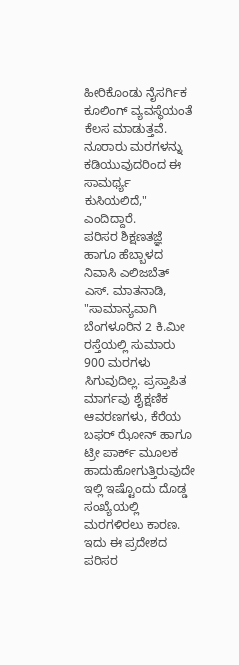ಹೀರಿಕೊಂಡು ನೈಸರ್ಗಿಕ ಕೂಲಿಂಗ್ ವ್ಯವಸ್ಥೆಯಂತೆ ಕೆಲಸ ಮಾಡುತ್ತವೆ. ನೂರಾರು ಮರಗಳನ್ನು ಕಡಿಯುವುದರಿಂದ ಈ ಸಾಮರ್ಥ್ಯ ಕುಸಿಯಲಿದೆ," ಎಂದಿದ್ದಾರೆ.
ಪರಿಸರ ಶಿಕ್ಷಣತಜ್ಞೆ ಹಾಗೂ ಹೆಬ್ಬಾಳದ ನಿವಾಸಿ ಎಲಿಜಬೆತ್ ಎಸ್. ಮಾತನಾಡಿ, "ಸಾಮಾನ್ಯವಾಗಿ ಬೆಂಗಳೂರಿನ 2 ಕಿ.ಮೀ ರಸ್ತೆಯಲ್ಲಿ ಸುಮಾರು 900 ಮರಗಳು ಸಿಗುವುದಿಲ್ಲ. ಪ್ರಸ್ತಾಪಿತ ಮಾರ್ಗವು ಶೈಕ್ಷಣಿಕ ಆವರಣಗಳು, ಕೆರೆಯ ಬಫರ್ ಝೋನ್ ಹಾಗೂ ಟ್ರೀ ಪಾರ್ಕ್ ಮೂಲಕ ಹಾದುಹೋಗುತ್ತಿರುವುದೇ ಇಲ್ಲಿ ಇಷ್ಟೊಂದು ದೊಡ್ಡ ಸಂಖ್ಯೆಯಲ್ಲಿ ಮರಗಳಿರಲು ಕಾರಣ. ಇದು ಈ ಪ್ರದೇಶದ ಪರಿಸರ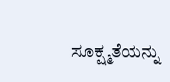ಸೂಕ್ಷ್ಮತೆಯನ್ನು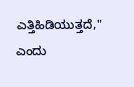ಎತ್ತಿಹಿಡಿಯುತ್ತದೆ," ಎಂದು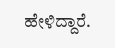ಹೇಳಿದ್ದಾರೆ.